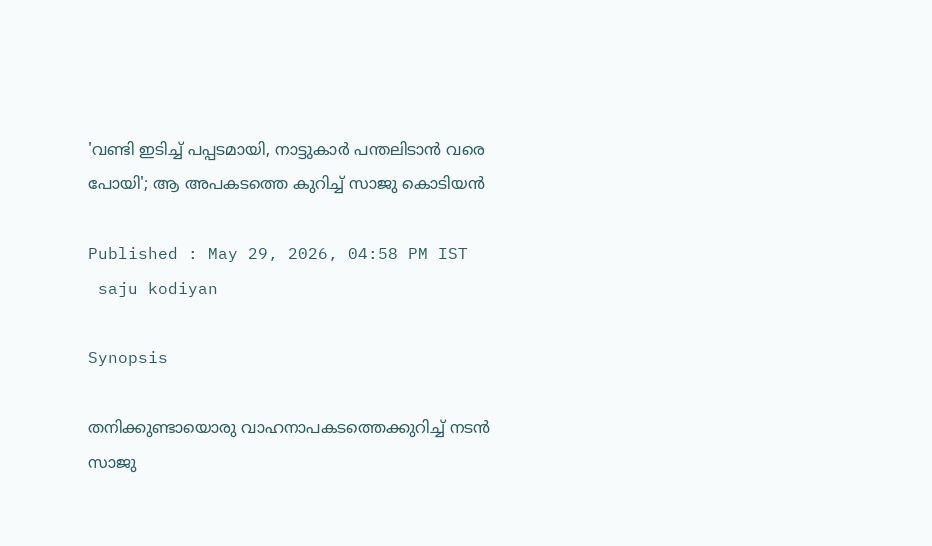'വണ്ടി ഇടിച്ച് പപ്പടമായി, നാട്ടുകാർ പന്തലിടാൻ വരെ പോയി'; ആ അപകടത്തെ കുറിച്ച് സാജു കൊടിയൻ

Published : May 29, 2026, 04:58 PM IST
 saju kodiyan

Synopsis

തനിക്കുണ്ടായൊരു വാഹനാപകടത്തെക്കുറിച്ച് നടൻ സാജു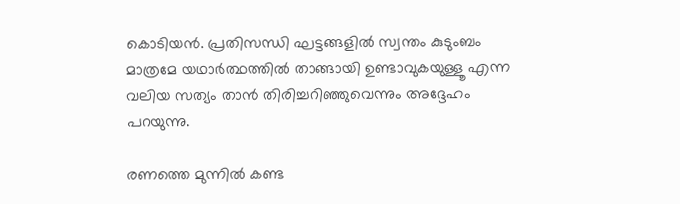കൊടിയൻ. പ്രതിസന്ധി ഘട്ടങ്ങളിൽ സ്വന്തം കുടുംബം മാത്രമേ യഥാർത്ഥത്തിൽ താങ്ങായി ഉണ്ടാവുകയുള്ളൂ എന്ന വലിയ സത്യം താൻ തിരിച്ചറിഞ്ഞുവെന്നും അദ്ദേഹം പറയുന്നു.

രണത്തെ മുന്നില്‍ കണ്ട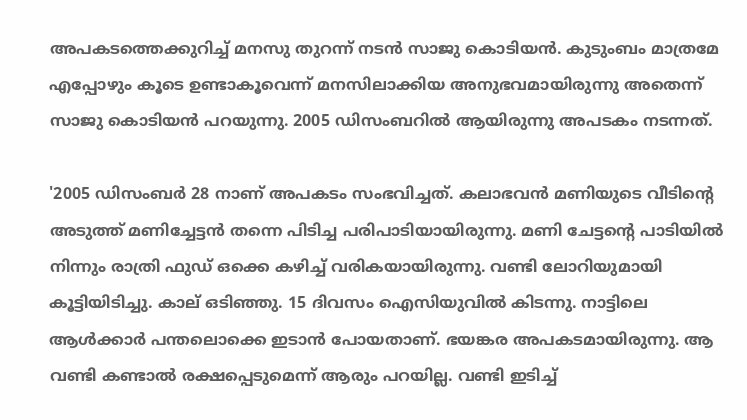അപകടത്തെക്കുറിച്ച് മനസു തുറന്ന് നടൻ സാജു കൊടിയൻ. കുടുംബം മാത്രമേ എപ്പോഴും കൂടെ ഉണ്ടാകൂവെന്ന് മനസിലാക്കിയ അനുഭവമായിരുന്നു അതെന്ന് സാജു കൊടിയൻ പറയുന്നു. 2005 ഡിസംബറിൽ ആയിരുന്നു അപടകം നടന്നത്.

'2005 ഡിസംബര്‍ 28 നാണ് അപകടം സംഭവിച്ചത്. കലാഭവന്‍ മണിയുടെ വീടിന്റെ അടുത്ത് മണിച്ചേട്ടന്‍ തന്നെ പിടിച്ച പരിപാടിയായിരുന്നു. മണി ചേട്ടന്റെ പാടിയില്‍ നിന്നും രാത്രി ഫുഡ് ഒക്കെ കഴിച്ച് വരികയായിരുന്നു. വണ്ടി ലോറിയുമായി കൂട്ടിയിടിച്ചു. കാല് ഒടിഞ്ഞു. 15 ദിവസം ഐസിയുവില്‍ കിടന്നു. നാട്ടിലെ ആള്‍ക്കാര്‍ പന്തലൊക്കെ ഇടാന്‍ പോയതാണ്. ഭയങ്കര അപകടമായിരുന്നു. ആ വണ്ടി കണ്ടാല്‍ രക്ഷപ്പെടുമെന്ന് ആരും പറയില്ല. വണ്ടി ഇടിച്ച്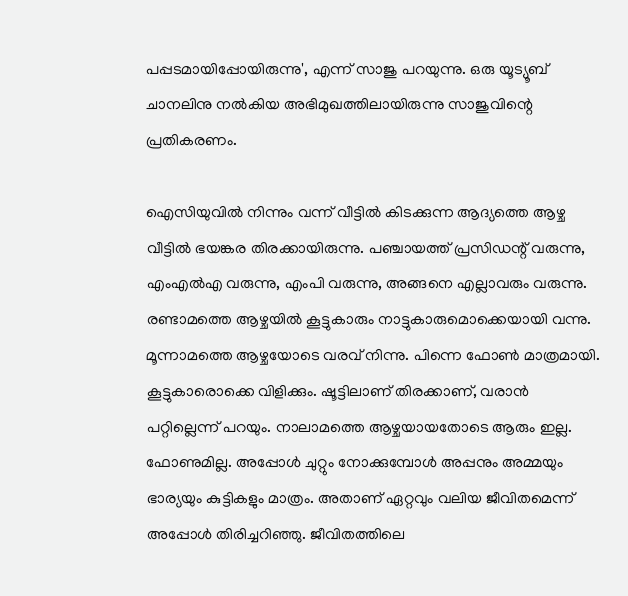പപ്പടമായിപ്പോയിരുന്നു', എന്ന് സാജു പറയുന്നു. ഒരു യൂട്യൂബ് ചാനലിനു നൽകിയ അഭിമുഖത്തിലായിരുന്നു സാജുവിന്റെ പ്രതികരണം.

ഐസിയുവില്‍ നിന്നും വന്ന് വീട്ടില്‍ കിടക്കുന്ന ആദ്യത്തെ ആഴ്ച വീട്ടില്‍ ഭയങ്കര തിരക്കായിരുന്നു. പഞ്ചായത്ത് പ്രസിഡന്റ് വരുന്നു, എംഎല്‍എ വരുന്നു, എംപി വരുന്നു, അങ്ങനെ എല്ലാവരും വരുന്നു. രണ്ടാമത്തെ ആഴ്ചയില്‍ കൂട്ടുകാരും നാട്ടുകാരുമൊക്കെയായി വന്നു. മൂന്നാമത്തെ ആഴ്ചയോടെ വരവ് നിന്നു. പിന്നെ ഫോണ്‍ മാത്രമായി. കൂട്ടുകാരൊക്കെ വിളിക്കും. ഷൂട്ടിലാണ് തിരക്കാണ്, വരാന്‍ പറ്റില്ലെന്ന് പറയും. നാലാമത്തെ ആഴ്ചയായതോടെ ആരും ഇല്ല. ഫോണുമില്ല. അപ്പോള്‍ ചുറ്റും നോക്കുമ്പോള്‍ അപ്പനും അമ്മയും ഭാര്യയും കുട്ടികളും മാത്രം. അതാണ് ഏറ്റവും വലിയ ജീവിതമെന്ന് അപ്പോള്‍ തിരിച്ചറിഞ്ഞു. ജീവിതത്തിലെ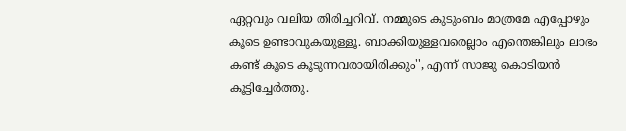ഏറ്റവും വലിയ തിരിച്ചറിവ്. നമ്മുടെ കുടുംബം മാത്രമേ എപ്പോഴും കൂടെ ഉണ്ടാവുകയുള്ളൂ. ബാക്കിയുള്ളവരെല്ലാം എന്തെങ്കിലും ലാഭം കണ്ട് കൂടെ കൂടുന്നവരായിരിക്കും'', എന്ന് സാജു കൊടിയൻ കൂട്ടിച്ചേർത്തു.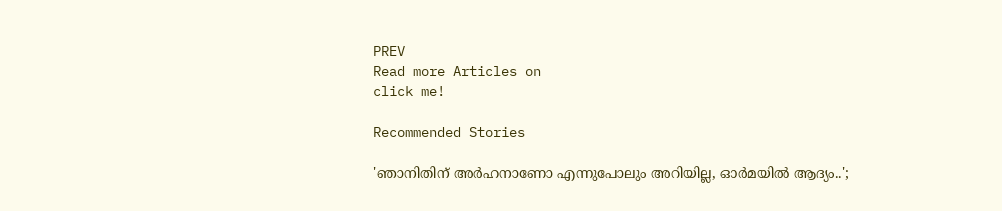PREV
Read more Articles on
click me!

Recommended Stories

'ഞാനിതിന് അർഹനാണോ എന്നുപോലും അറിയില്ല, ഓർമയിൽ ആദ്യം..';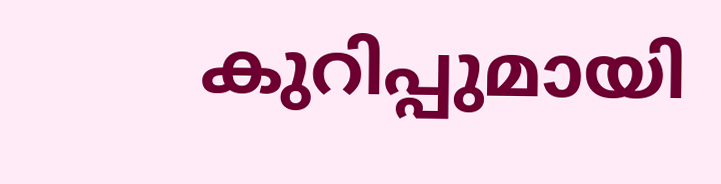കുറിപ്പുമായി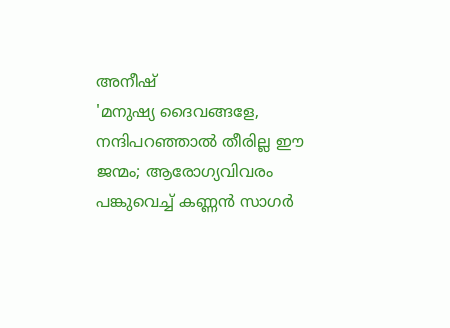അനീഷ്
'മനുഷ്യ ദൈവങ്ങളേ, നന്ദിപറഞ്ഞാൽ തീരില്ല ഈ ജന്മം; ആരോഗ്യവിവരം പങ്കുവെച്ച് കണ്ണൻ സാഗർ